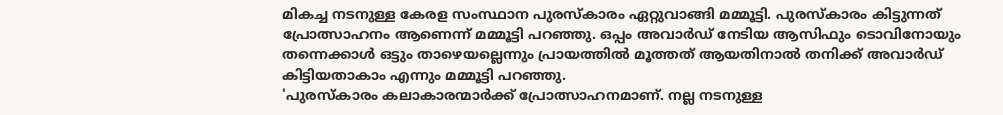മികച്ച നടനുള്ള കേരള സംസ്ഥാന പുരസ്കാരം ഏറ്റുവാങ്ങി മമ്മൂട്ടി. പുരസ്കാരം കിട്ടുന്നത് പ്രോത്സാഹനം ആണെന്ന് മമ്മൂട്ടി പറഞ്ഞു. ഒപ്പം അവാർഡ് നേടിയ ആസിഫും ടൊവിനോയും തന്നെക്കാൾ ഒട്ടും താഴെയല്ലെന്നും പ്രായത്തിൽ മൂത്തത് ആയതിനാൽ തനിക്ക് അവാർഡ് കിട്ടിയതാകാം എന്നും മമ്മൂട്ടി പറഞ്ഞു.
'പുരസ്കാരം കലാകാരന്മാർക്ക് പ്രോത്സാഹനമാണ്. നല്ല നടനുള്ള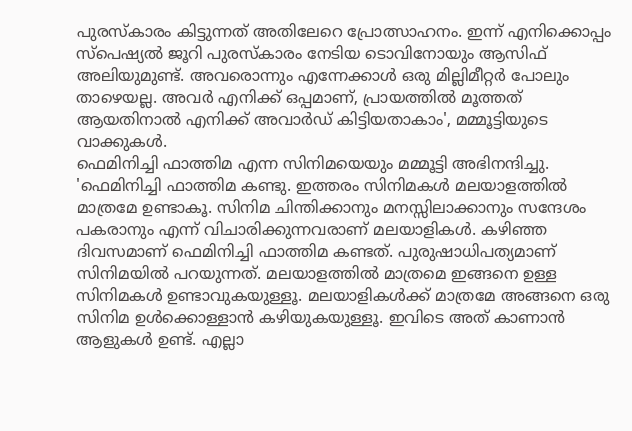പുരസ്കാരം കിട്ടുന്നത് അതിലേറെ പ്രോത്സാഹനം. ഇന്ന് എനിക്കൊപ്പം സ്പെഷ്യൽ ജൂറി പുരസ്കാരം നേടിയ ടൊവിനോയും ആസിഫ് അലിയുമുണ്ട്. അവരൊന്നും എന്നേക്കാൾ ഒരു മില്ലിമീറ്റർ പോലും താഴെയല്ല. അവർ എനിക്ക് ഒപ്പമാണ്, പ്രായത്തിൽ മൂത്തത് ആയതിനാൽ എനിക്ക് അവാർഡ് കിട്ടിയതാകാം', മമ്മൂട്ടിയുടെ വാക്കുകൾ.
ഫെമിനിച്ചി ഫാത്തിമ എന്ന സിനിമയെയും മമ്മൂട്ടി അഭിനന്ദിച്ചു. 'ഫെമിനിച്ചി ഫാത്തിമ കണ്ടു. ഇത്തരം സിനിമകൾ മലയാളത്തിൽ മാത്രമേ ഉണ്ടാകൂ. സിനിമ ചിന്തിക്കാനും മനസ്സിലാക്കാനും സന്ദേശം പകരാനും എന്ന് വിചാരിക്കുന്നവരാണ് മലയാളികൾ. കഴിഞ്ഞ ദിവസമാണ് ഫെമിനിച്ചി ഫാത്തിമ കണ്ടത്. പുരുഷാധിപത്യമാണ് സിനിമയിൽ പറയുന്നത്. മലയാളത്തിൽ മാത്രമെ ഇങ്ങനെ ഉള്ള സിനിമകൾ ഉണ്ടാവുകയുള്ളൂ. മലയാളികൾക്ക് മാത്രമേ അങ്ങനെ ഒരു സിനിമ ഉൾക്കൊള്ളാൻ കഴിയുകയുള്ളൂ. ഇവിടെ അത് കാണാൻ ആളുകൾ ഉണ്ട്. എല്ലാ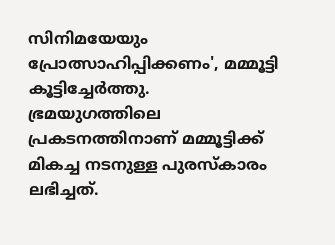സിനിമയേയും പ്രോത്സാഹിപ്പിക്കണം', മമ്മൂട്ടി കൂട്ടിച്ചേർത്തു.
ഭ്രമയുഗത്തിലെ പ്രകടനത്തിനാണ് മമ്മൂട്ടിക്ക് മികച്ച നടനുള്ള പുരസ്കാരം ലഭിച്ചത്.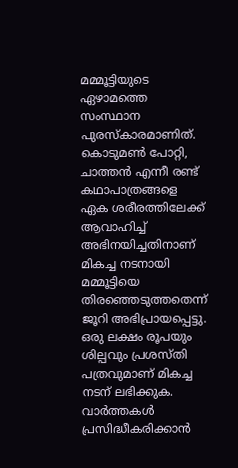മമ്മൂട്ടിയുടെ ഏഴാമത്തെ സംസ്ഥാന പുരസ്കാരമാണിത്. കൊടുമൺ പോറ്റി, ചാത്തൻ എന്നീ രണ്ട് കഥാപാത്രങ്ങളെ ഏക ശരീരത്തിലേക്ക് ആവാഹിച്ച് അഭിനയിച്ചതിനാണ് മികച്ച നടനായി മമ്മൂട്ടിയെ തിരഞ്ഞെടുത്തതെന്ന് ജൂറി അഭിപ്രായപ്പെട്ടു. ഒരു ലക്ഷം രൂപയും ശില്പവും പ്രശസ്തി പത്രവുമാണ് മികച്ച നടന് ലഭിക്കുക.
വാർത്തകൾ പ്രസിദ്ധീകരിക്കാൻ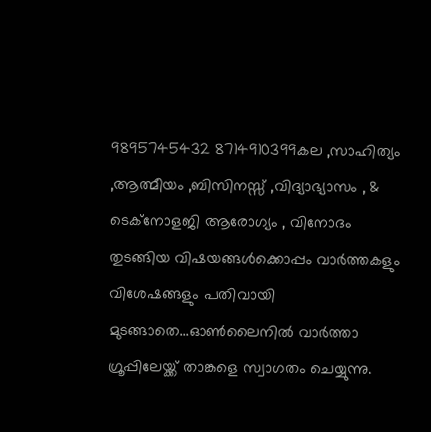9895745432 8714910399കല ,സാഹിത്യം ,ആത്മീയം ,ബിസിനസ്സ് ,വിദ്യാഭ്യാസം , & ടെക്നോളജി ആരോഗ്യം , വിനോദം തുടങ്ങിയ വിഷയങ്ങൾക്കൊപ്പം വാർത്തകളും വിശേഷങ്ങളും പതിവായി മുടങ്ങാതെ...ഓൺലൈനിൽ വാർത്താ ഗ്രൂപ്പിലേയ്ക്ക് താങ്കളെ സ്വാഗതം ചെയ്യുന്നു.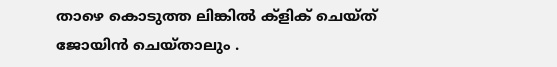താഴെ കൊടുത്ത ലിങ്കിൽ ക്ളിക് ചെയ്ത് ജോയിൻ ചെയ്താലും .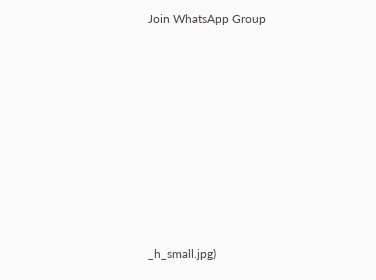Join WhatsApp Group









_h_small.jpg)